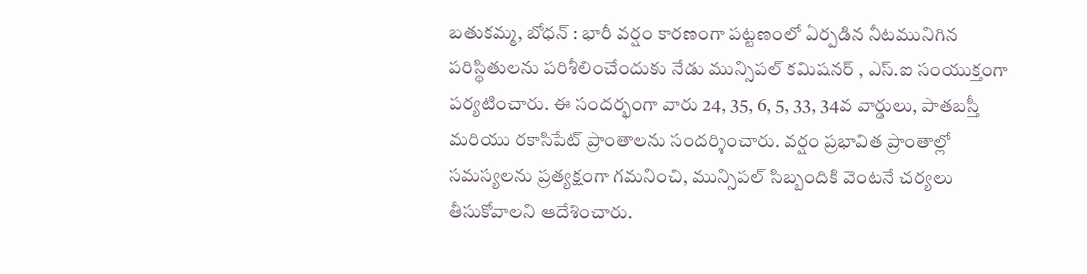బతుకమ్మ, బోధన్ : భారీ వర్షం కారణంగా పట్టణంలో ఏర్పడిన నీటమునిగిన పరిస్థితులను పరిశీలించేందుకు నేడు మున్సిపల్ కమిషనర్ , ఎస్.ఐ సంయుక్తంగా పర్యటించారు. ఈ సందర్భంగా వారు 24, 35, 6, 5, 33, 34వ వార్డులు, పాతబస్తీ మరియు రకాసిపేట్ ప్రాంతాలను సందర్శించారు. వర్షం ప్రభావిత ప్రాంతాల్లో సమస్యలను ప్రత్యక్షంగా గమనించి, మున్సిపల్ సిబ్బందికి వెంటనే చర్యలు తీసుకోవాలని ఆదేశించారు.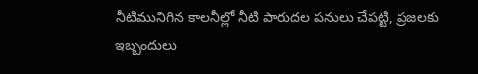నీటిమునిగిన కాలనీల్లో నీటి పారుదల పనులు చేపట్టి, ప్రజలకు ఇబ్బందులు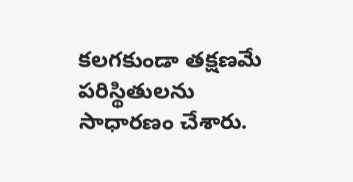కలగకుండా తక్షణమే పరిస్థితులను సాధారణం చేశారు.